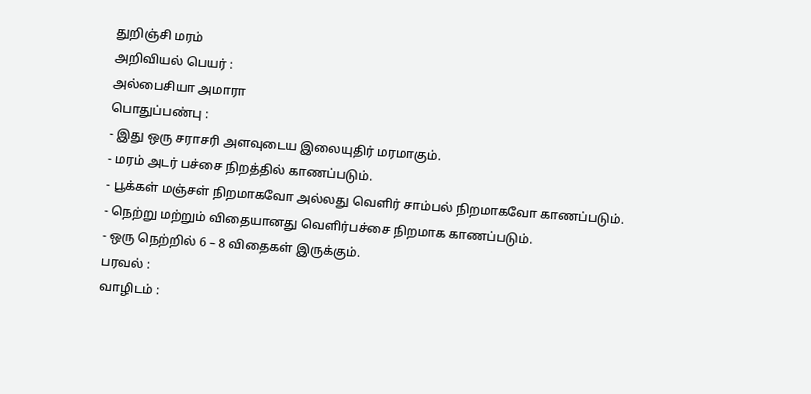துறிஞ்சி மரம்
அறிவியல் பெயர் :
அல்பைசியா அமாரா
பொதுப்பண்பு :
- இது ஒரு சராசரி அளவுடைய இலையுதிர் மரமாகும்.
- மரம் அடர் பச்சை நிறத்தில் காணப்படும்.
- பூக்கள் மஞ்சள் நிறமாகவோ அல்லது வெளிர் சாம்பல் நிறமாகவோ காணப்படும்.
- நெற்று மற்றும் விதையானது வெளிர்பச்சை நிறமாக காணப்படும்.
- ஒரு நெற்றில் 6 – 8 விதைகள் இருக்கும்.
பரவல் :
வாழிடம் :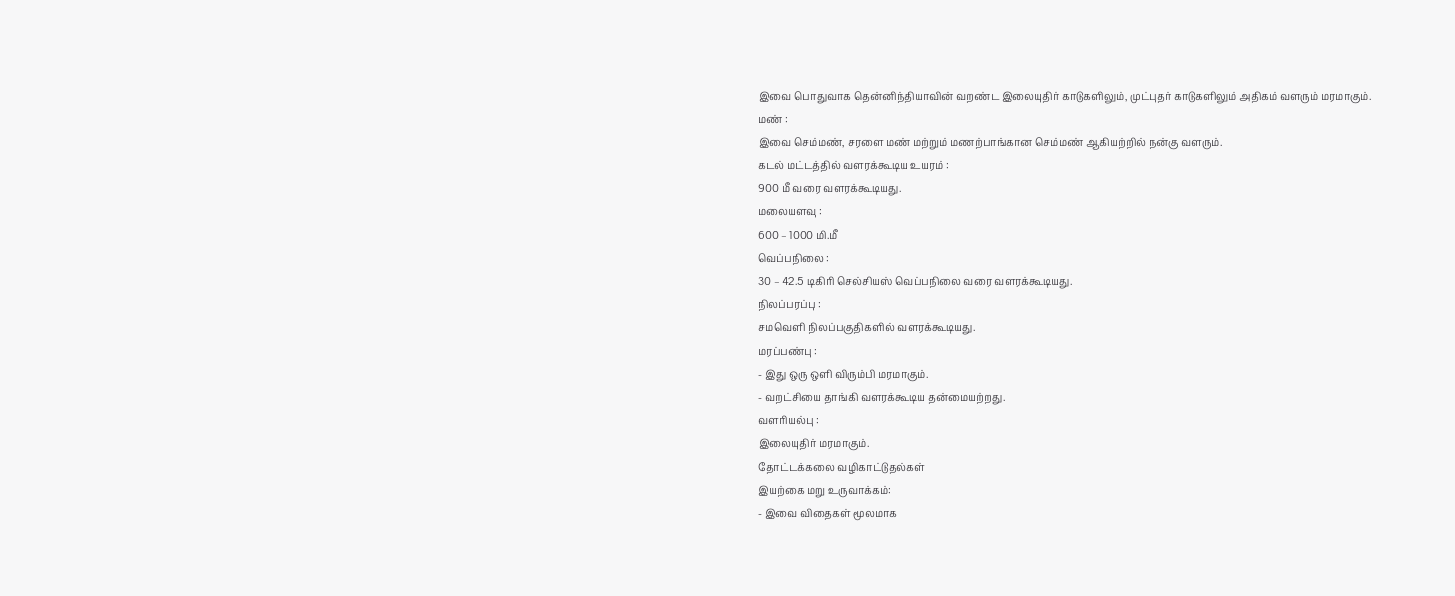இவை பொதுவாக தென்னிந்தியாவின் வறண்ட இலையுதிர் காடுகளிலும், முட்புதர் காடுகளிலும் அதிகம் வளரும் மரமாகும்.
மண் :
இவை செம்மண், சரளை மண் மற்றும் மணற்பாங்கான செம்மண் ஆகியற்றில் நன்கு வளரும்.
கடல் மட்டத்தில் வளரக்கூடிய உயரம் :
900 மீ வரை வளரக்கூடியது.
மலையளவு :
600 – 1000 மி.மீ
வெப்பநிலை :
30 – 42.5 டிகிரி செல்சியஸ் வெப்பநிலை வரை வளரக்கூடியது.
நிலப்பரப்பு :
சமவெளி நிலப்பகுதிகளில் வளரக்கூடியது.
மரப்பண்பு :
- இது ஒரு ஒளி விரும்பி மரமாகும்.
- வறட்சியை தாங்கி வளரக்கூடிய தன்மையற்றது.
வளரியல்பு :
இலையுதிர் மரமாகும்.
தோட்டக்கலை வழிகாட்டுதல்கள்
இயற்கை மறு உருவாக்கம்:
- இவை விதைகள் மூலமாக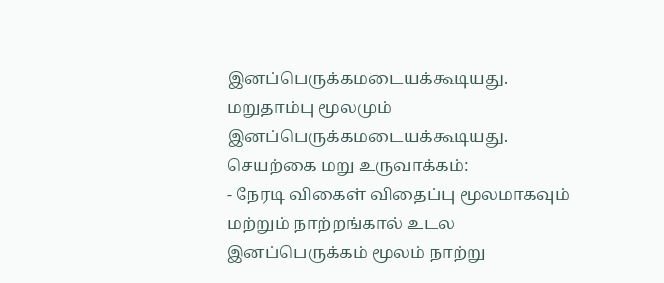இனப்பெருக்கமடையக்கூடியது. மறுதாம்பு மூலமும் இனப்பெருக்கமடையக்கூடியது.
செயற்கை மறு உருவாக்கம்:
- நேரடி விகைள் விதைப்பு மூலமாகவும் மற்றும் நாற்றங்கால் உடல இனப்பெருக்கம் மூலம் நாற்று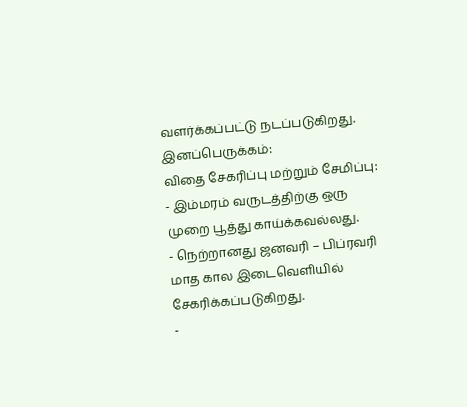வளர்க்கப்பட்டு நடப்படுகிறது.
இனப்பெருக்கம்:
விதை சேகரிப்பு மற்றும் சேமிப்பு:
- இம்மரம் வருடத்திற்கு ஒரு முறை பூத்து காய்க்கவல்லது.
- நெற்றானது ஜனவரி – பிப்ரவரி மாத கால இடைவெளியில் சேகரிக்கப்படுகிறது.
-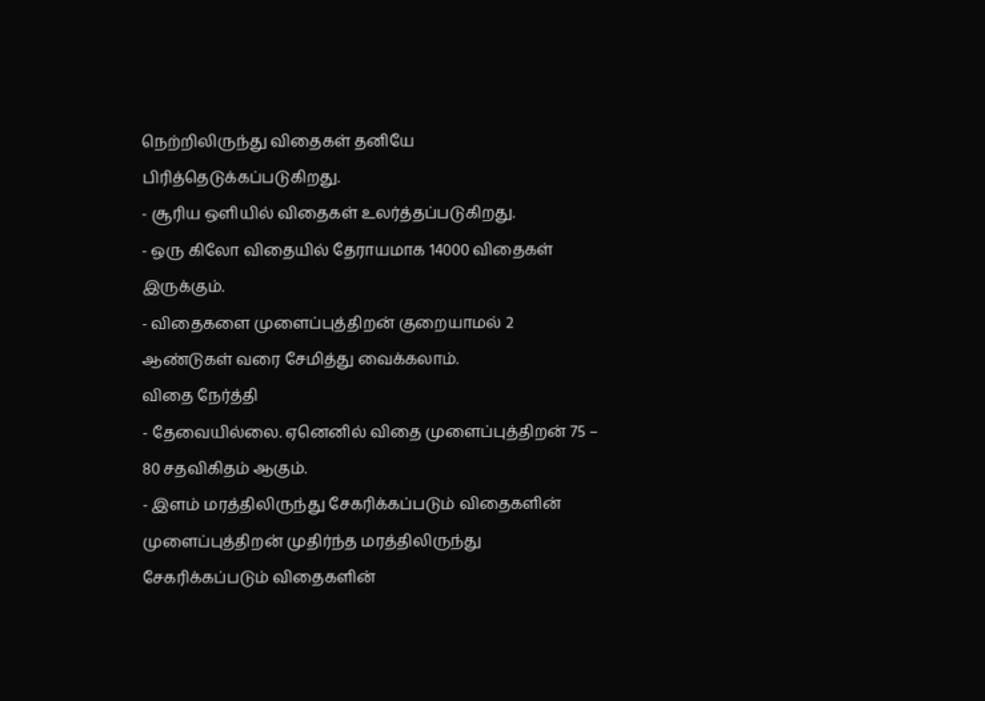நெற்றிலிருந்து விதைகள் தனியே பிரித்தெடுக்கப்படுகிறது.
- சூரிய ஒளியில் விதைகள் உலர்த்தப்படுகிறது.
- ஒரு கிலோ விதையில் தேராயமாக 14000 விதைகள் இருக்கும்.
- விதைகளை முளைப்புத்திறன் குறையாமல் 2 ஆண்டுகள் வரை சேமித்து வைக்கலாம்.
விதை நேர்த்தி
- தேவையில்லை. ஏனெனில் விதை முளைப்புத்திறன் 75 – 80 சதவிகிதம் ஆகும்.
- இளம் மரத்திலிருந்து சேகரிக்கப்படும் விதைகளின் முளைப்புத்திறன் முதிர்ந்த மரத்திலிருந்து சேகரிக்கப்படும் விதைகளின்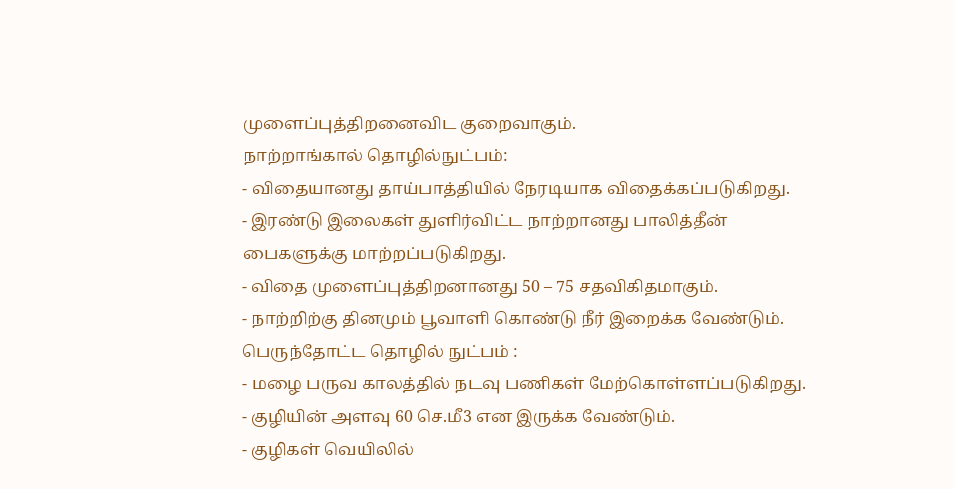முளைப்புத்திறனைவிட குறைவாகும்.
நாற்றாங்கால் தொழில்நுட்பம்:
- விதையானது தாய்பாத்தியில் நேரடியாக விதைக்கப்படுகிறது.
- இரண்டு இலைகள் துளிர்விட்ட நாற்றானது பாலித்தீன் பைகளுக்கு மாற்றப்படுகிறது.
- விதை முளைப்புத்திறனானது 50 – 75 சதவிகிதமாகும்.
- நாற்றிற்கு தினமும் பூவாளி கொண்டு நீர் இறைக்க வேண்டும்.
பெருந்தோட்ட தொழில் நுட்பம் :
- மழை பருவ காலத்தில் நடவு பணிகள் மேற்கொள்ளப்படுகிறது.
- குழியின் அளவு 60 செ.மீ3 என இருக்க வேண்டும்.
- குழிகள் வெயிலில்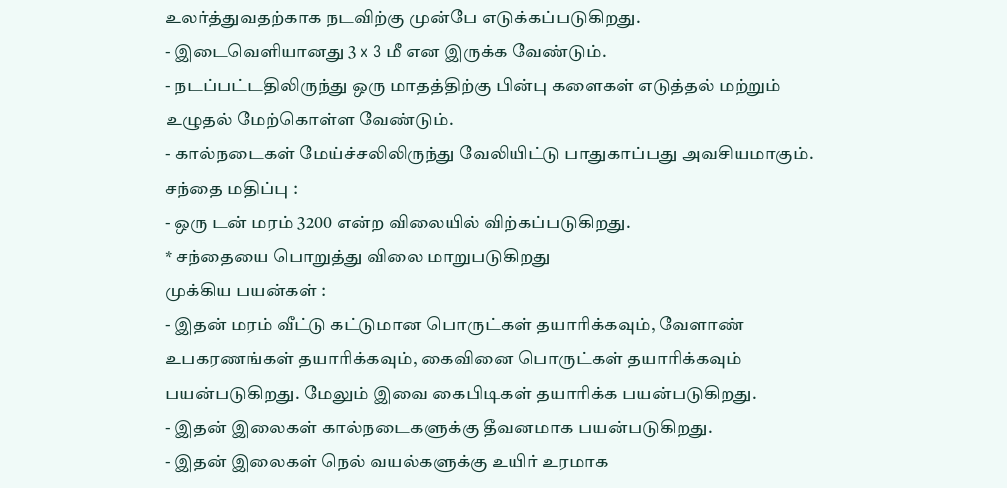உலர்த்துவதற்காக நடவிற்கு முன்பே எடுக்கப்படுகிறது.
- இடைவெளியானது 3 x 3 மீ என இருக்க வேண்டும்.
- நடப்பட்டதிலிருந்து ஒரு மாதத்திற்கு பின்பு களைகள் எடுத்தல் மற்றும் உழுதல் மேற்கொள்ள வேண்டும்.
- கால்நடைகள் மேய்ச்சலிலிருந்து வேலியிட்டு பாதுகாப்பது அவசியமாகும்.
சந்தை மதிப்பு :
- ஒரு டன் மரம் 3200 என்ற விலையில் விற்கப்படுகிறது.
* சந்தையை பொறுத்து விலை மாறுபடுகிறது
முக்கிய பயன்கள் :
- இதன் மரம் வீட்டு கட்டுமான பொருட்கள் தயாரிக்கவும், வேளாண் உபகரணங்கள் தயாரிக்கவும், கைவினை பொருட்கள் தயாரிக்கவும் பயன்படுகிறது. மேலும் இவை கைபிடிகள் தயாரிக்க பயன்படுகிறது.
- இதன் இலைகள் கால்நடைகளுக்கு தீவனமாக பயன்படுகிறது.
- இதன் இலைகள் நெல் வயல்களுக்கு உயிர் உரமாக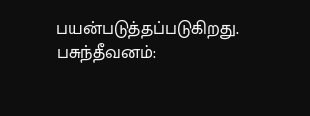பயன்படுத்தப்படுகிறது.
பசுந்தீவனம்: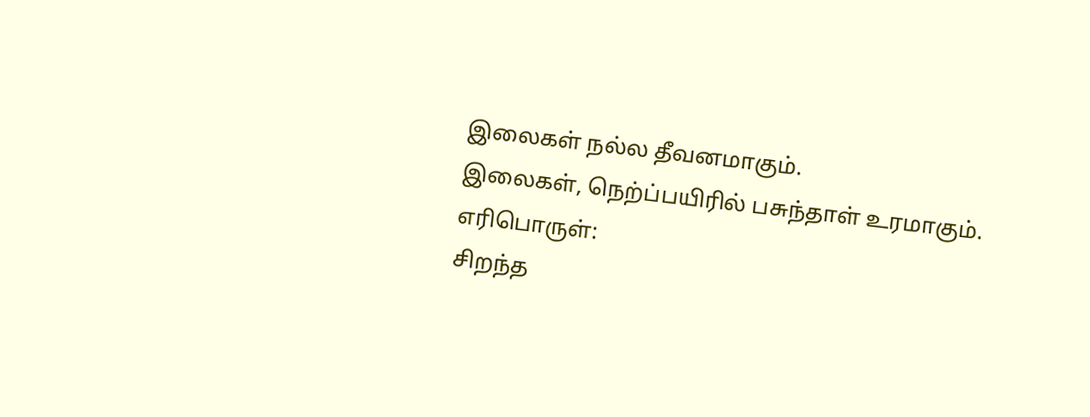இலைகள் நல்ல தீவனமாகும்.
இலைகள், நெற்ப்பயிரில் பசுந்தாள் உரமாகும்.
எரிபொருள்:
சிறந்த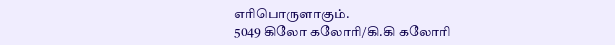எரிபொருளாகும்.
5049 கிலோ கலோரி/கி.கி கலோரி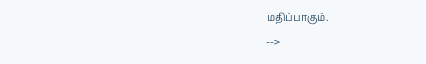மதிப்பாகும்.
-->